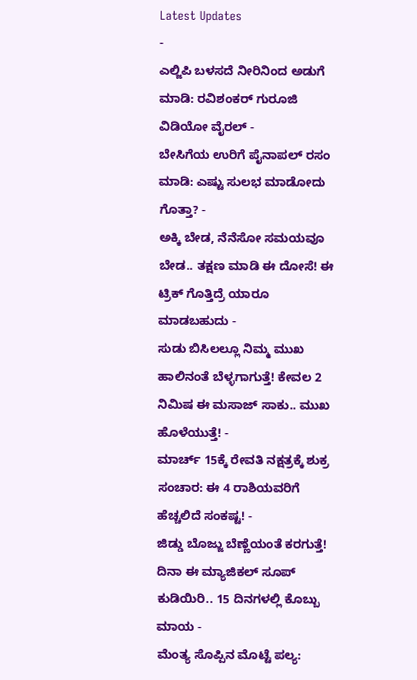Latest Updates
-
ಎಲ್ಜಿಪಿ ಬಳಸದೆ ನೀರಿನಿಂದ ಅಡುಗೆ ಮಾಡಿ: ರವಿಶಂಕರ್ ಗುರೂಜಿ ವಿಡಿಯೋ ವೈರಲ್ -
ಬೇಸಿಗೆಯ ಉರಿಗೆ ಪೈನಾಪಲ್ ರಸಂ ಮಾಡಿ: ಎಷ್ಟು ಸುಲಭ ಮಾಡೋದು ಗೊತ್ತಾ? -
ಅಕ್ಕಿ ಬೇಡ, ನೆನೆಸೋ ಸಮಯವೂ ಬೇಡ.. ತಕ್ಷಣ ಮಾಡಿ ಈ ದೋಸೆ! ಈ ಟ್ರಿಕ್ ಗೊತ್ತಿದ್ರೆ ಯಾರೂ ಮಾಡಬಹುದು -
ಸುಡು ಬಿಸಿಲಲ್ಲೂ ನಿಮ್ಮ ಮುಖ ಹಾಲಿನಂತೆ ಬೆಳ್ಳಗಾಗುತ್ತೆ! ಕೇವಲ 2 ನಿಮಿಷ ಈ ಮಸಾಜ್ ಸಾಕು.. ಮುಖ ಹೊಳೆಯುತ್ತೆ! -
ಮಾರ್ಚ್ 15ಕ್ಕೆ ರೇವತಿ ನಕ್ಷತ್ರಕ್ಕೆ ಶುಕ್ರ ಸಂಚಾರ: ಈ 4 ರಾಶಿಯವರಿಗೆ ಹೆಚ್ಚಲಿದೆ ಸಂಕಷ್ಟ! -
ಜಿಡ್ಡು ಬೊಜ್ಜು ಬೆಣ್ಣೆಯಂತೆ ಕರಗುತ್ತೆ! ದಿನಾ ಈ ಮ್ಯಾಜಿಕಲ್ ಸೂಪ್ ಕುಡಿಯಿರಿ.. 15 ದಿನಗಳಲ್ಲಿ ಕೊಬ್ಬು ಮಾಯ -
ಮೆಂತ್ಯ ಸೊಪ್ಪಿನ ಮೊಟ್ಟೆ ಪಲ್ಯ: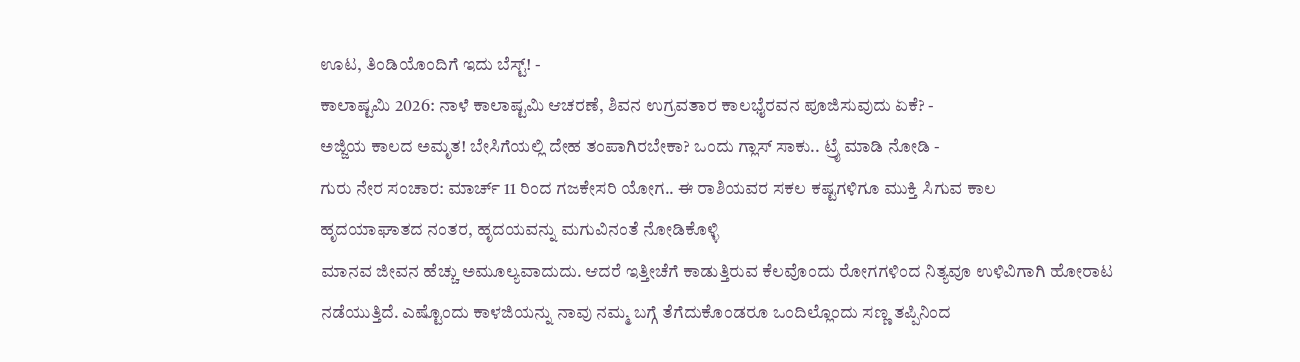ಊಟ, ತಿಂಡಿಯೊಂದಿಗೆ ಇದು ಬೆಸ್ಟ್! -
ಕಾಲಾಷ್ಟಮಿ 2026: ನಾಳೆ ಕಾಲಾಷ್ಟಮಿ ಆಚರಣೆ, ಶಿವನ ಉಗ್ರವತಾರ ಕಾಲಭೈರವನ ಪೂಜಿಸುವುದು ಏಕೆ? -
ಅಜ್ಜಿಯ ಕಾಲದ ಅಮೃತ! ಬೇಸಿಗೆಯಲ್ಲಿ ದೇಹ ತಂಪಾಗಿರಬೇಕಾ? ಒಂದು ಗ್ಲಾಸ್ ಸಾಕು.. ಟ್ರೈ ಮಾಡಿ ನೋಡಿ -
ಗುರು ನೇರ ಸಂಚಾರ: ಮಾರ್ಚ್ 11 ರಿಂದ ಗಜಕೇಸರಿ ಯೋಗ.. ಈ ರಾಶಿಯವರ ಸಕಲ ಕಷ್ಟಗಳಿಗೂ ಮುಕ್ತಿ ಸಿಗುವ ಕಾಲ
ಹೃದಯಾಘಾತದ ನಂತರ, ಹೃದಯವನ್ನು ಮಗುವಿನಂತೆ ನೋಡಿಕೊಳ್ಳಿ
ಮಾನವ ಜೀವನ ಹೆಚ್ಚು ಅಮೂಲ್ಯವಾದುದು. ಆದರೆ ಇತ್ತೀಚೆಗೆ ಕಾಡುತ್ತಿರುವ ಕೆಲವೊಂದು ರೋಗಗಳಿಂದ ನಿತ್ಯವೂ ಉಳಿವಿಗಾಗಿ ಹೋರಾಟ ನಡೆಯುತ್ತಿದೆ. ಎಷ್ಟೊಂದು ಕಾಳಜಿಯನ್ನು ನಾವು ನಮ್ಮ ಬಗ್ಗೆ ತೆಗೆದುಕೊಂಡರೂ ಒಂದಿಲ್ಲೊಂದು ಸಣ್ಣ ತಪ್ಪಿನಿಂದ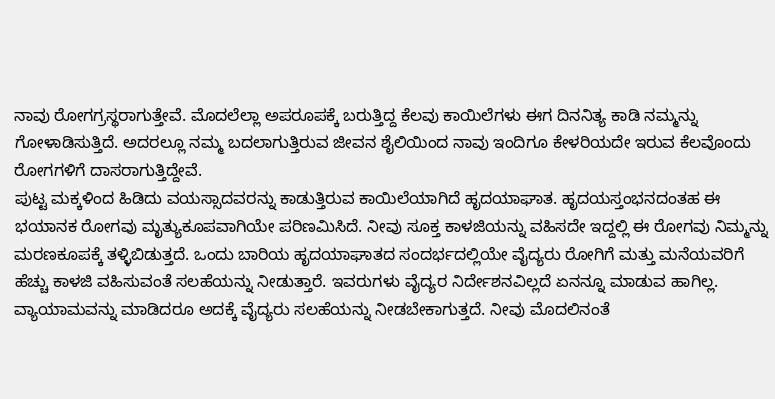ನಾವು ರೋಗಗ್ರಸ್ಥರಾಗುತ್ತೇವೆ. ಮೊದಲೆಲ್ಲಾ ಅಪರೂಪಕ್ಕೆ ಬರುತ್ತಿದ್ದ ಕೆಲವು ಕಾಯಿಲೆಗಳು ಈಗ ದಿನನಿತ್ಯ ಕಾಡಿ ನಮ್ಮನ್ನು ಗೋಳಾಡಿಸುತ್ತಿದೆ. ಅದರಲ್ಲೂ ನಮ್ಮ ಬದಲಾಗುತ್ತಿರುವ ಜೀವನ ಶೈಲಿಯಿಂದ ನಾವು ಇಂದಿಗೂ ಕೇಳರಿಯದೇ ಇರುವ ಕೆಲವೊಂದು ರೋಗಗಳಿಗೆ ದಾಸರಾಗುತ್ತಿದ್ದೇವೆ.
ಪುಟ್ಟ ಮಕ್ಕಳಿಂದ ಹಿಡಿದು ವಯಸ್ಸಾದವರನ್ನು ಕಾಡುತ್ತಿರುವ ಕಾಯಿಲೆಯಾಗಿದೆ ಹೃದಯಾಘಾತ. ಹೃದಯಸ್ತಂಭನದಂತಹ ಈ ಭಯಾನಕ ರೋಗವು ಮೃತ್ಯುಕೂಪವಾಗಿಯೇ ಪರಿಣಮಿಸಿದೆ. ನೀವು ಸೂಕ್ತ ಕಾಳಜಿಯನ್ನು ವಹಿಸದೇ ಇದ್ದಲ್ಲಿ ಈ ರೋಗವು ನಿಮ್ಮನ್ನು ಮರಣಕೂಪಕ್ಕೆ ತಳ್ಳಿಬಿಡುತ್ತದೆ. ಒಂದು ಬಾರಿಯ ಹೃದಯಾಘಾತದ ಸಂದರ್ಭದಲ್ಲಿಯೇ ವೈದ್ಯರು ರೋಗಿಗೆ ಮತ್ತು ಮನೆಯವರಿಗೆ ಹೆಚ್ಚು ಕಾಳಜಿ ವಹಿಸುವಂತೆ ಸಲಹೆಯನ್ನು ನೀಡುತ್ತಾರೆ. ಇವರುಗಳು ವೈದ್ಯರ ನಿರ್ದೇಶನವಿಲ್ಲದೆ ಏನನ್ನೂ ಮಾಡುವ ಹಾಗಿಲ್ಲ.
ವ್ಯಾಯಾಮವನ್ನು ಮಾಡಿದರೂ ಅದಕ್ಕೆ ವೈದ್ಯರು ಸಲಹೆಯನ್ನು ನೀಡಬೇಕಾಗುತ್ತದೆ. ನೀವು ಮೊದಲಿನಂತೆ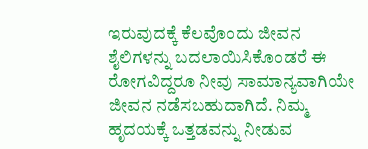ಇರುವುದಕ್ಕೆ ಕೆಲವೊಂದು ಜೀವನ ಶೈಲಿಗಳನ್ನು ಬದಲಾಯಿಸಿಕೊಂಡರೆ ಈ ರೋಗವಿದ್ದರೂ ನೀವು ಸಾಮಾನ್ಯವಾಗಿಯೇ ಜೀವನ ನಡೆಸಬಹುದಾಗಿದೆ. ನಿಮ್ಮ ಹೃದಯಕ್ಕೆ ಒತ್ತಡವನ್ನು ನೀಡುವ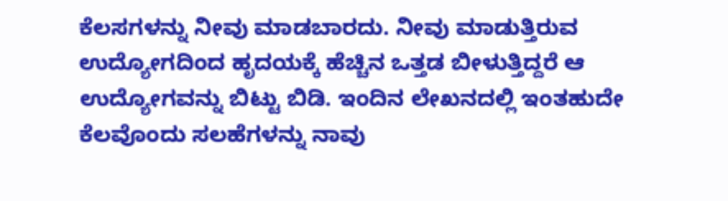ಕೆಲಸಗಳನ್ನು ನೀವು ಮಾಡಬಾರದು. ನೀವು ಮಾಡುತ್ತಿರುವ ಉದ್ಯೋಗದಿಂದ ಹೃದಯಕ್ಕೆ ಹೆಚ್ಚಿನ ಒತ್ತಡ ಬೀಳುತ್ತಿದ್ದರೆ ಆ ಉದ್ಯೋಗವನ್ನು ಬಿಟ್ಟು ಬಿಡಿ. ಇಂದಿನ ಲೇಖನದಲ್ಲಿ ಇಂತಹುದೇ ಕೆಲವೊಂದು ಸಲಹೆಗಳನ್ನು ನಾವು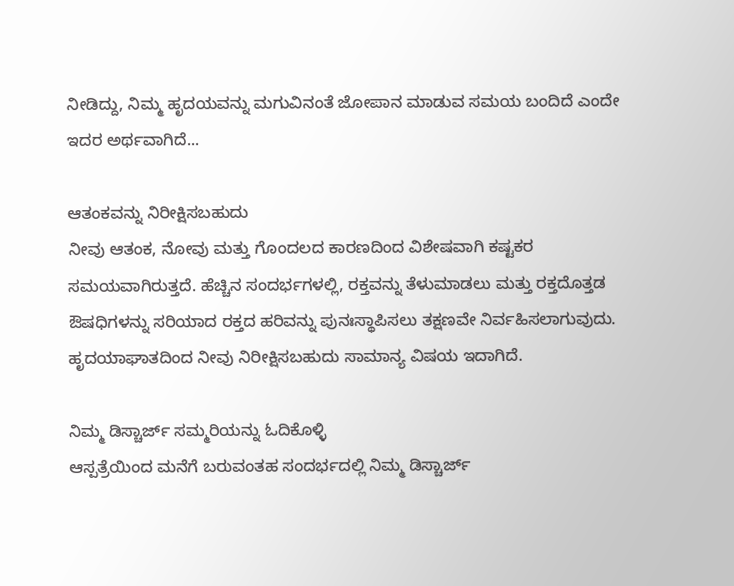ನೀಡಿದ್ದು, ನಿಮ್ಮ ಹೃದಯವನ್ನು ಮಗುವಿನಂತೆ ಜೋಪಾನ ಮಾಡುವ ಸಮಯ ಬಂದಿದೆ ಎಂದೇ ಇದರ ಅರ್ಥವಾಗಿದೆ...

ಆತಂಕವನ್ನು ನಿರೀಕ್ಷಿಸಬಹುದು
ನೀವು ಆತಂಕ, ನೋವು ಮತ್ತು ಗೊಂದಲದ ಕಾರಣದಿಂದ ವಿಶೇಷವಾಗಿ ಕಷ್ಟಕರ ಸಮಯವಾಗಿರುತ್ತದೆ. ಹೆಚ್ಚಿನ ಸಂದರ್ಭಗಳಲ್ಲಿ, ರಕ್ತವನ್ನು ತೆಳುಮಾಡಲು ಮತ್ತು ರಕ್ತದೊತ್ತಡ ಔಷಧಿಗಳನ್ನು ಸರಿಯಾದ ರಕ್ತದ ಹರಿವನ್ನು ಪುನಃಸ್ಥಾಪಿಸಲು ತಕ್ಷಣವೇ ನಿರ್ವಹಿಸಲಾಗುವುದು. ಹೃದಯಾಘಾತದಿಂದ ನೀವು ನಿರೀಕ್ಷಿಸಬಹುದು ಸಾಮಾನ್ಯ ವಿಷಯ ಇದಾಗಿದೆ.

ನಿಮ್ಮ ಡಿಸ್ಚಾರ್ಜ್ ಸಮ್ಮರಿಯನ್ನು ಓದಿಕೊಳ್ಳಿ
ಆಸ್ಪತ್ರೆಯಿಂದ ಮನೆಗೆ ಬರುವಂತಹ ಸಂದರ್ಭದಲ್ಲಿ ನಿಮ್ಮ ಡಿಸ್ಚಾರ್ಜ್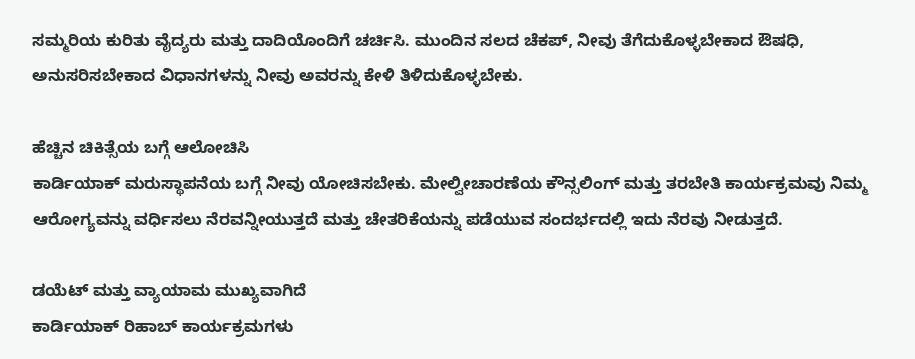ಸಮ್ಮರಿಯ ಕುರಿತು ವೈದ್ಯರು ಮತ್ತು ದಾದಿಯೊಂದಿಗೆ ಚರ್ಚಿಸಿ. ಮುಂದಿನ ಸಲದ ಚೆಕಪ್, ನೀವು ತೆಗೆದುಕೊಳ್ಳಬೇಕಾದ ಔಷಧಿ, ಅನುಸರಿಸಬೇಕಾದ ವಿಧಾನಗಳನ್ನು ನೀವು ಅವರನ್ನು ಕೇಳಿ ತಿಳಿದುಕೊಳ್ಳಬೇಕು.

ಹೆಚ್ಚಿನ ಚಿಕಿತ್ಸೆಯ ಬಗ್ಗೆ ಆಲೋಚಿಸಿ
ಕಾರ್ಡಿಯಾಕ್ ಮರುಸ್ಥಾಪನೆಯ ಬಗ್ಗೆ ನೀವು ಯೋಚಿಸಬೇಕು. ಮೇಲ್ವೀಚಾರಣೆಯ ಕೌನ್ಸಲಿಂಗ್ ಮತ್ತು ತರಬೇತಿ ಕಾರ್ಯಕ್ರಮವು ನಿಮ್ಮ ಆರೋಗ್ಯವನ್ನು ವರ್ಧಿಸಲು ನೆರವನ್ನೀಯುತ್ತದೆ ಮತ್ತು ಚೇತರಿಕೆಯನ್ನು ಪಡೆಯುವ ಸಂದರ್ಭದಲ್ಲಿ ಇದು ನೆರವು ನೀಡುತ್ತದೆ.

ಡಯೆಟ್ ಮತ್ತು ವ್ಯಾಯಾಮ ಮುಖ್ಯವಾಗಿದೆ
ಕಾರ್ಡಿಯಾಕ್ ರಿಹಾಬ್ ಕಾರ್ಯಕ್ರಮಗಳು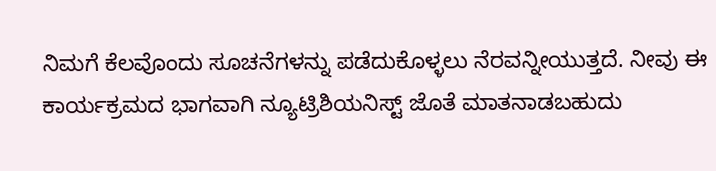ನಿಮಗೆ ಕೆಲವೊಂದು ಸೂಚನೆಗಳನ್ನು ಪಡೆದುಕೊಳ್ಳಲು ನೆರವನ್ನೀಯುತ್ತದೆ. ನೀವು ಈ ಕಾರ್ಯಕ್ರಮದ ಭಾಗವಾಗಿ ನ್ಯೂಟ್ರಿಶಿಯನಿಸ್ಟ್ ಜೊತೆ ಮಾತನಾಡಬಹುದು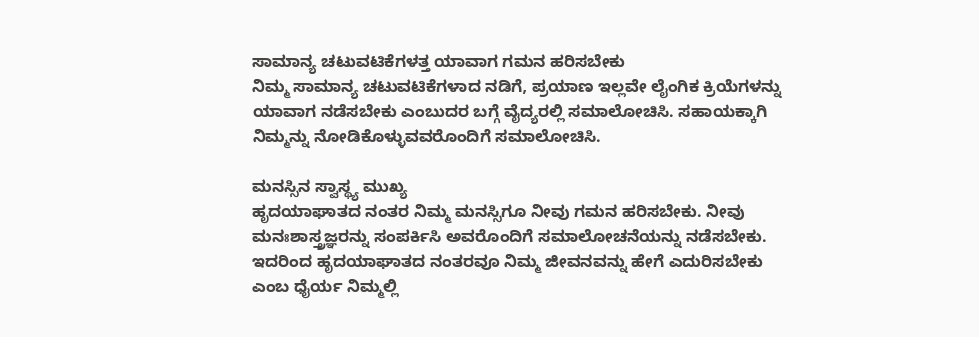ಸಾಮಾನ್ಯ ಚಟುವಟಿಕೆಗಳತ್ತ ಯಾವಾಗ ಗಮನ ಹರಿಸಬೇಕು
ನಿಮ್ಮ ಸಾಮಾನ್ಯ ಚಟುವಟಿಕೆಗಳಾದ ನಡಿಗೆ, ಪ್ರಯಾಣ ಇಲ್ಲವೇ ಲೈಂಗಿಕ ಕ್ರಿಯೆಗಳನ್ನು ಯಾವಾಗ ನಡೆಸಬೇಕು ಎಂಬುದರ ಬಗ್ಗೆ ವೈದ್ಯರಲ್ಲಿ ಸಮಾಲೋಚಿಸಿ. ಸಹಾಯಕ್ಕಾಗಿ ನಿಮ್ಮನ್ನು ನೋಡಿಕೊಳ್ಳುವವರೊಂದಿಗೆ ಸಮಾಲೋಚಿಸಿ.

ಮನಸ್ಸಿನ ಸ್ವಾಸ್ಥ್ಯ ಮುಖ್ಯ
ಹೃದಯಾಘಾತದ ನಂತರ ನಿಮ್ಮ ಮನಸ್ಸಿಗೂ ನೀವು ಗಮನ ಹರಿಸಬೇಕು. ನೀವು ಮನಃಶಾಸ್ತ್ರಜ್ಞರನ್ನು ಸಂಪರ್ಕಿಸಿ ಅವರೊಂದಿಗೆ ಸಮಾಲೋಚನೆಯನ್ನು ನಡೆಸಬೇಕು. ಇದರಿಂದ ಹೃದಯಾಘಾತದ ನಂತರವೂ ನಿಮ್ಮ ಜೀವನವನ್ನು ಹೇಗೆ ಎದುರಿಸಬೇಕು ಎಂಬ ಧೈರ್ಯ ನಿಮ್ಮಲ್ಲಿ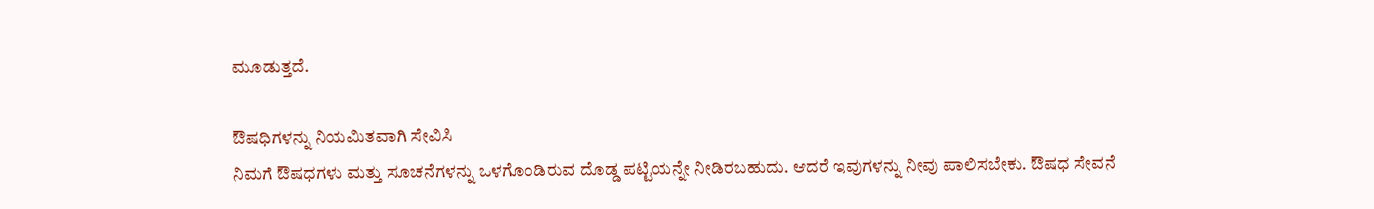ಮೂಡುತ್ತದೆ.

ಔಷಧಿಗಳನ್ನು ನಿಯಮಿತವಾಗಿ ಸೇವಿಸಿ
ನಿಮಗೆ ಔಷಧಗಳು ಮತ್ತು ಸೂಚನೆಗಳನ್ನು ಒಳಗೊಂಡಿರುವ ದೊಡ್ಡ ಪಟ್ಟಿಯನ್ನೇ ನೀಡಿರಬಹುದು. ಆದರೆ ಇವುಗಳನ್ನು ನೀವು ಪಾಲಿಸಬೇಕು. ಔಷಧ ಸೇವನೆ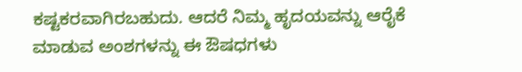ಕಷ್ಟಕರವಾಗಿರಬಹುದು. ಆದರೆ ನಿಮ್ಮ ಹೃದಯವನ್ನು ಆರೈಕೆ ಮಾಡುವ ಅಂಶಗಳನ್ನು ಈ ಔಷಧಗಳು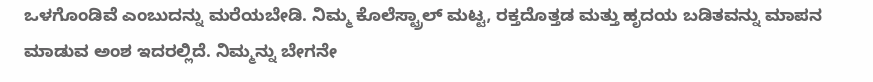ಒಳಗೊಂಡಿವೆ ಎಂಬುದನ್ನು ಮರೆಯಬೇಡಿ. ನಿಮ್ಮ ಕೊಲೆಸ್ಟ್ರಾಲ್ ಮಟ್ಟ, ರಕ್ತದೊತ್ತಡ ಮತ್ತು ಹೃದಯ ಬಡಿತವನ್ನು ಮಾಪನ ಮಾಡುವ ಅಂಶ ಇದರಲ್ಲಿದೆ. ನಿಮ್ಮನ್ನು ಬೇಗನೇ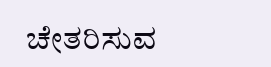ಚೇತರಿಸುವ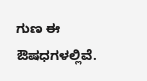ಗುಣ ಈ ಔಷಧಗಳಲ್ಲಿವೆ.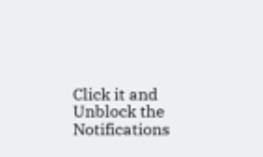Click it and Unblock the Notifications